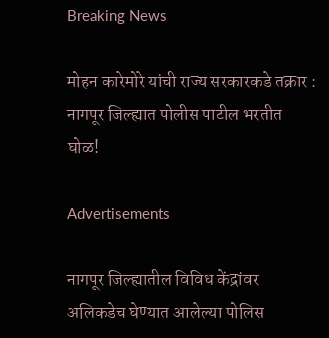Breaking News

मोहन कारेमोरे यांची राज्य सरकारकडे तक्रार : नागपूर जिल्ह्यात पोलीस पाटील भरतीत घोळ!

Advertisements

नागपूर जिल्ह्यातील विविध केंद्रांवर अलिकडेच घेण्यात आलेल्या पोलिस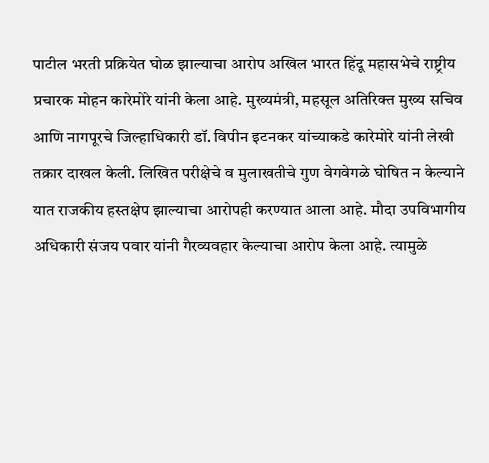पाटील भरती प्रक्रियेत घोळ झाल्याचा आरोप अखिल भारत हिंदू महासभेचे राष्ट्रीय प्रचारक मोहन कारेमोरे यांनी केला आहे. मुख्यमंत्री, महसूल अतिरिक्त मुख्य सचिव आणि नागपूरचे जिल्हाधिकारी डॉ. विपीन इटनकर यांच्याकडे कारेमोरे यांनी लेखी तक्रार दाखल केली. लिखित परीक्षेचे व मुलाखतीचे गुण वेगवेगळे घोषित न केल्याने यात राजकीय हस्तक्षेप झाल्याचा आरोपही करण्यात आला आहे. मौदा उपविभागीय अधिकारी संजय पवार यांनी गैरव्यवहार केल्याचा आरोप केला आहे. त्यामुळे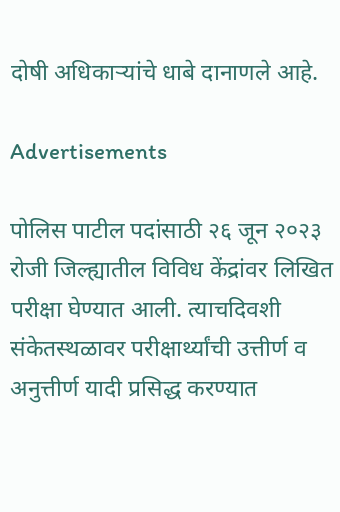दोषी अधिकाऱ्यांचे धाबे दानाणले आहे.

Advertisements

पोलिस पाटील पदांसाठी २६ जून २०२३ रोजी जिल्ह्यातील विविध केंद्रांवर लिखित परीक्षा घेण्यात आली. त्याचदिवशी संकेतस्थळावर परीक्षार्थ्यांची उत्तीर्ण व अनुत्तीर्ण यादी प्रसिद्ध करण्यात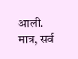आली. मात्र, सर्व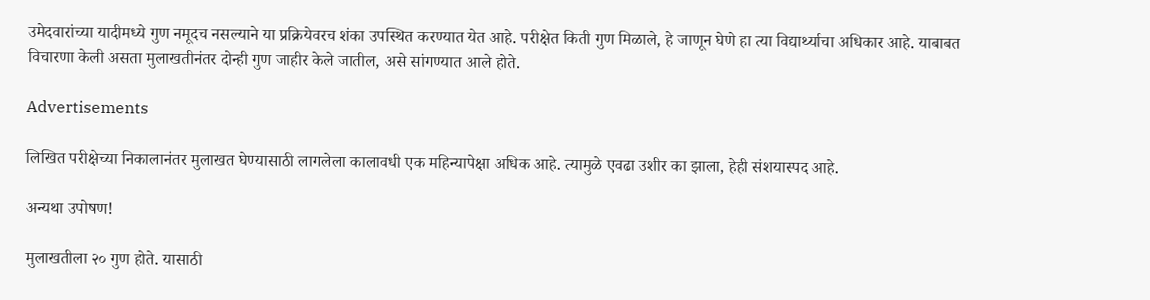उमेदवारांच्या यादीमध्ये गुण नमूदच नसल्याने या प्रक्रियेवरच शंका उपस्थित करण्यात येत आहे. परीक्षेत किती गुण मिळाले, हे जाणून घेणे हा त्या विद्यार्थ्याचा अधिकार आहे. याबाबत विचारणा केली असता मुलाखतीनंतर दोन्ही गुण जाहीर केले जातील, असे सांगण्यात आले होते.

Advertisements

लिखित परीक्षेच्या निकालानंतर मुलाखत घेण्यासाठी लागलेला कालावधी एक महिन्यापेक्षा अधिक आहे. त्यामुळे एवढा उशीर का झाला, हेही संशयास्पद आहे.

अन्यथा उपोषण!

मुलाखतीला २० गुण होते. यासाठी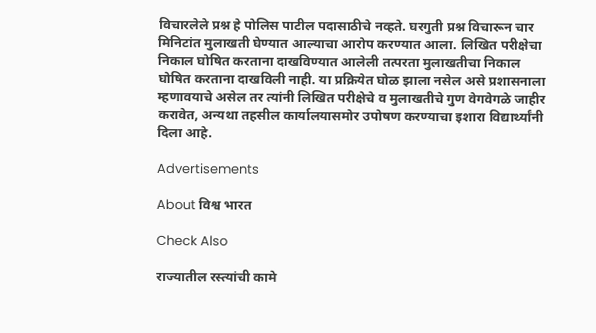विचारलेले प्रश्न हे पोलिस पाटील पदासाठीचे नव्हते. घरगुती प्रश्न विचारून चार मिनिटांत मुलाखती घेण्यात आल्याचा आरोप करण्यात आला. लिखित परीक्षेचा निकाल घोषित करताना दाखविण्यात आलेली तत्परता मुलाखतीचा निकाल घोषित करताना दाखविली नाही. या प्रक्रियेत घोळ झाला नसेल असे प्रशासनाला म्हणावयाचे असेल तर त्यांनी लिखित परीक्षेचे व मुलाखतीचे गुण वेगवेगळे जाहीर करावेत, अन्यथा तहसील कार्यालयासमोर उपोषण करण्याचा इशारा विद्यार्थ्यांनी दिला आहे.

Advertisements

About विश्व भारत

Check Also

राज्यातील रस्त्यांची कामे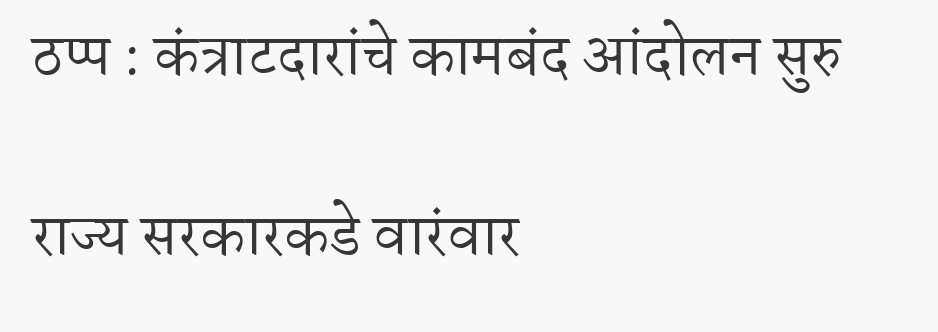ठप्प : कंत्राटदारांचे कामबंद आंदोलन सुरु

राज्य सरकारकडे वारंवार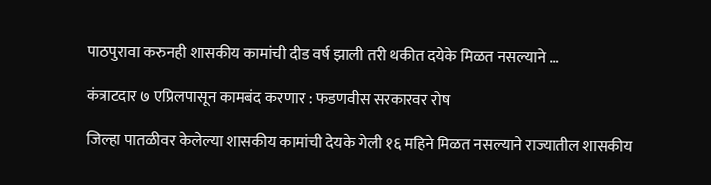पाठपुरावा करुनही शासकीय कामांची दीड वर्ष झाली तरी थकीत दयेके मिळत नसल्याने …

कंत्राटदार ७ एप्रिलपासून कामबंद करणार : फडणवीस सरकारवर रोष

जिल्हा पातळीवर केलेल्या शासकीय कामांची देयके गेली १६ महिने मिळत नसल्याने राज्यातील शासकीय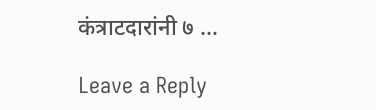कंत्राटदारांनी ७ …

Leave a Reply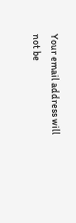Your email address will not be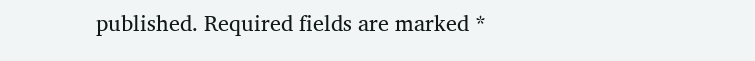published. Required fields are marked *